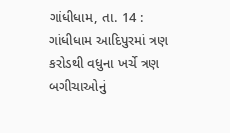ગાંધીધામ, તા. 14 : ગાંધીધામ આદિપુરમાં ત્રણ
કરોડથી વધુના ખર્ચે ત્રણ બગીચાઓનું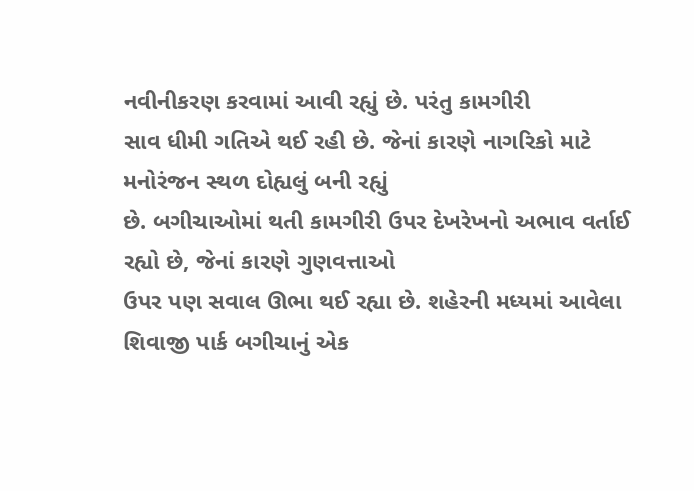નવીનીકરણ કરવામાં આવી રહ્યું છે. પરંતુ કામગીરી
સાવ ધીમી ગતિએ થઈ રહી છે. જેનાં કારણે નાગરિકો માટે મનોરંજન સ્થળ દોહ્યલું બની રહ્યું
છે. બગીચાઓમાં થતી કામગીરી ઉપર દેખરેખનો અભાવ વર્તાઈ રહ્યો છે, જેનાં કારણે ગુણવત્તાઓ
ઉપર પણ સવાલ ઊભા થઈ રહ્યા છે. શહેરની મધ્યમાં આવેલા શિવાજી પાર્ક બગીચાનું એક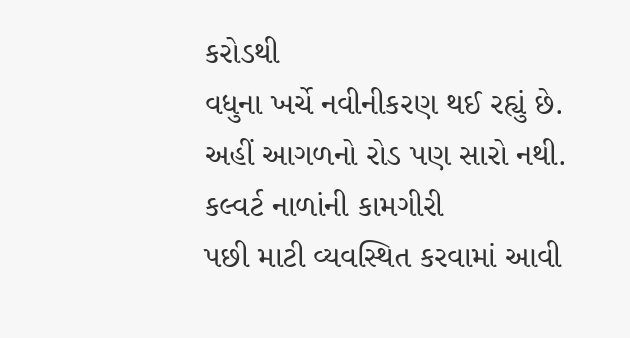કરોડથી
વધુના ખર્ચે નવીનીકરણ થઈ રહ્યું છે. અહીં આગળનો રોડ પણ સારો નથી. કલ્વર્ટ નાળાંની કામગીરી
પછી માટી વ્યવસ્થિત કરવામાં આવી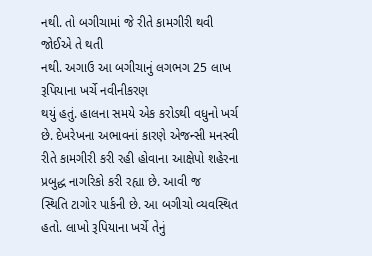નથી. તો બગીચામાં જે રીતે કામગીરી થવી જોઈએ તે થતી
નથી. અગાઉ આ બગીચાનું લગભગ 25 લાખ રૂપિયાના ખર્ચે નવીનીકરણ
થયું હતું. હાલના સમયે એક કરોડથી વધુનો ખર્ચ છે. દેખરેખના અભાવનાં કારણે એજન્સી મનસ્વી
રીતે કામગીરી કરી રહી હોવાના આક્ષેપો શહેરના પ્રબુદ્ધ નાગરિકો કરી રહ્યા છે. આવી જ
સ્થિતિ ટાગોર પાર્કની છે. આ બગીચો વ્યવસ્થિત હતો. લાખો રૂપિયાના ખર્ચે તેનું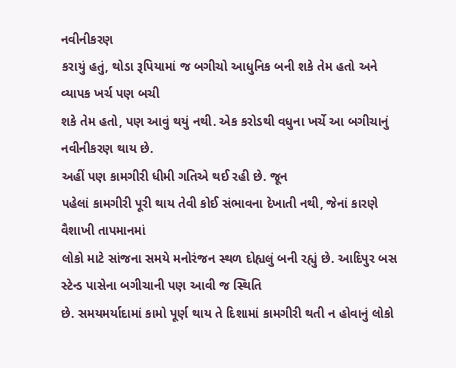નવીનીકરણ
કરાયું હતું, થોડા રૂપિયામાં જ બગીચો આધુનિક બની શકે તેમ હતો અને વ્યાપક ખર્ચ પણ બચી
શકે તેમ હતો, પણ આવું થયું નથી. એક કરોડથી વધુના ખર્ચે આ બગીચાનું નવીનીકરણ થાય છે.
અહીં પણ કામગીરી ધીમી ગતિએ થઈ રહી છે. જૂન
પહેલાં કામગીરી પૂરી થાય તેવી કોઈ સંભાવના દેખાતી નથી, જેનાં કારણે વૈશાખી તાપમાનમાં
લોકો માટે સાંજના સમયે મનોરંજન સ્થળ દોહ્યલું બની રહ્યું છે. આદિપુર બસ સ્ટેન્ડ પાસેના બગીચાની પણ આવી જ સ્થિતિ
છે. સમયમર્યાદામાં કામો પૂર્ણ થાય તે દિશામાં કામગીરી થતી ન હોવાનું લોકો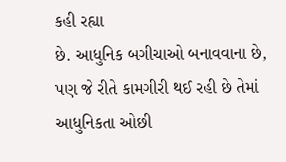કહી રહ્યા
છે. આધુનિક બગીચાઓ બનાવવાના છે, પણ જે રીતે કામગીરી થઈ રહી છે તેમાં આધુનિકતા ઓછી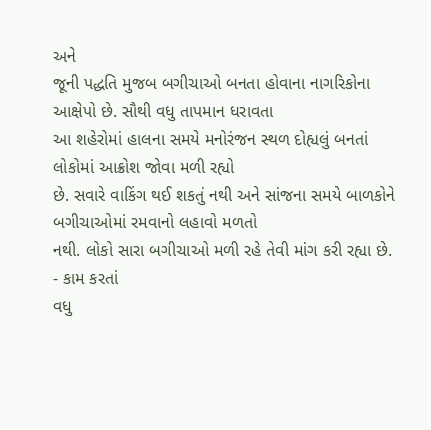અને
જૂની પદ્ધતિ મુજબ બગીચાઓ બનતા હોવાના નાગરિકોના આક્ષેપો છે. સૌથી વધુ તાપમાન ધરાવતા
આ શહેરોમાં હાલના સમયે મનોરંજન સ્થળ દોહ્યલું બનતાં લોકોમાં આક્રોશ જોવા મળી રહ્યો
છે. સવારે વાકિંગ થઈ શકતું નથી અને સાંજના સમયે બાળકોને બગીચાઓમાં રમવાનો લહાવો મળતો
નથી. લોકો સારા બગીચાઓ મળી રહે તેવી માંગ કરી રહ્યા છે. - કામ કરતાં
વધુ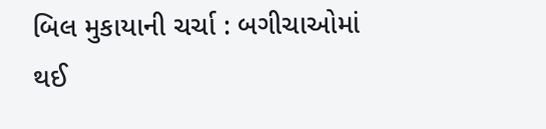બિલ મુકાયાની ચર્ચા : બગીચાઓમાં થઈ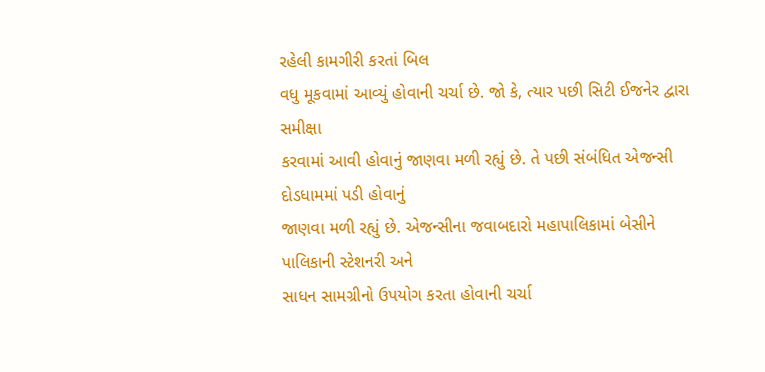રહેલી કામગીરી કરતાં બિલ
વધુ મૂકવામાં આવ્યું હોવાની ચર્ચા છે. જો કે, ત્યાર પછી સિટી ઈજનેર દ્વારા સમીક્ષા
કરવામાં આવી હોવાનું જાણવા મળી રહ્યું છે. તે પછી સંબંધિત એજન્સી દોડધામમાં પડી હોવાનું
જાણવા મળી રહ્યું છે. એજન્સીના જવાબદારો મહાપાલિકામાં બેસીને પાલિકાની સ્ટેશનરી અને
સાધન સામગ્રીનો ઉપયોગ કરતા હોવાની ચર્ચા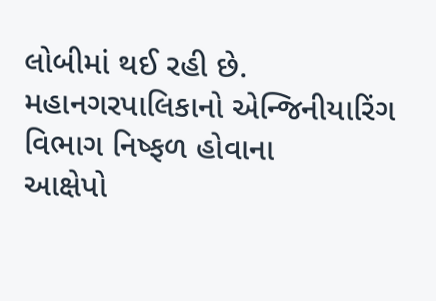લોબીમાં થઈ રહી છે. મહાનગરપાલિકાનો એન્જિનીયારિંગ વિભાગ નિષ્ફળ હોવાના
આક્ષેપો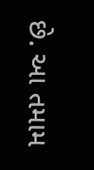છે. આ તમામ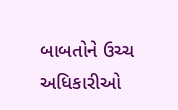બાબતોને ઉચ્ચ અધિકારીઓ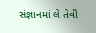સંજ્ઞાનમાં લે તેવી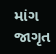માંગ જાગૃત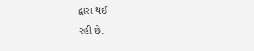દ્વારા થઈ
રહી છે.